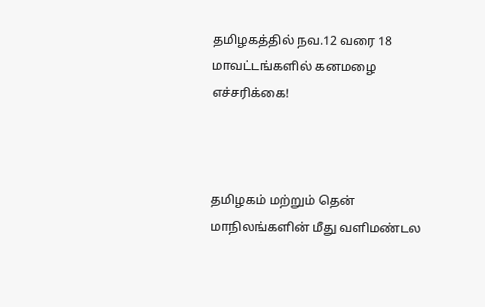தமிழகத்தில் நவ.12 வரை 18 மாவட்டங்களில் கனமழை எச்சரிக்கை!



தமிழகம் மற்றும் தென் மாநிலங்களின் மீது வளிமண்டல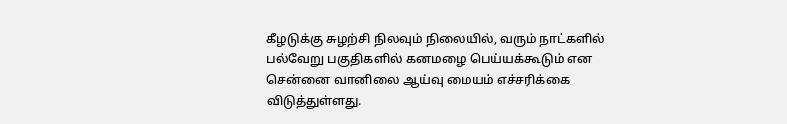கீழடுக்கு சுழற்சி நிலவும் நிலையில், வரும் நாட்களில் பல்வேறு பகுதிகளில் கனமழை பெய்யக்கூடும் என சென்னை வானிலை ஆய்வு மையம் எச்சரிக்கை விடுத்துள்ளது.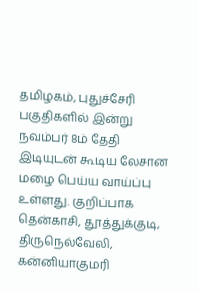தமிழகம், புதுச்சேரி பகுதிகளில் இன்று நவம்பர் 8ம் தேதி இடியுடன் கூடிய லேசான மழை பெய்ய வாய்ப்பு உள்ளது. குறிப்பாக தென்காசி, தூத்துக்குடி, திருநெல்வேலி, கன்னியாகுமரி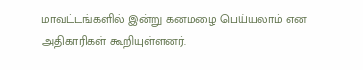மாவட்டங்களில் இன்று கனமழை பெய்யலாம் என அதிகாரிகள் கூறியுள்ளனர்.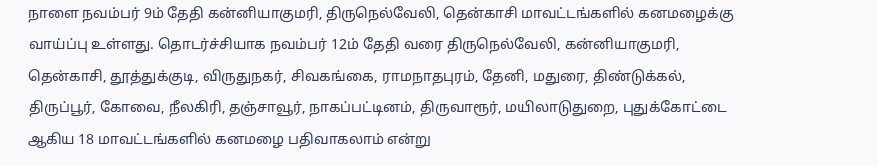நாளை நவம்பர் 9ம் தேதி கன்னியாகுமரி, திருநெல்வேலி, தென்காசி மாவட்டங்களில் கனமழைக்கு வாய்ப்பு உள்ளது. தொடர்ச்சியாக நவம்பர் 12ம் தேதி வரை திருநெல்வேலி, கன்னியாகுமரி, தென்காசி, தூத்துக்குடி, விருதுநகர், சிவகங்கை, ராமநாதபுரம், தேனி, மதுரை, திண்டுக்கல், திருப்பூர், கோவை, நீலகிரி, தஞ்சாவூர், நாகப்பட்டினம், திருவாரூர், மயிலாடுதுறை, புதுக்கோட்டை ஆகிய 18 மாவட்டங்களில் கனமழை பதிவாகலாம் என்று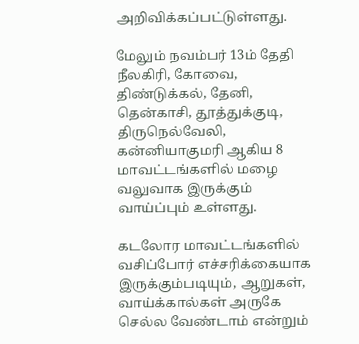அறிவிக்கப்பட்டுள்ளது.

மேலும் நவம்பர் 13ம் தேதி நீலகிரி, கோவை, திண்டுக்கல், தேனி, தென்காசி, தூத்துக்குடி, திருநெல்வேலி, கன்னியாகுமரி ஆகிய 8 மாவட்டங்களில் மழை வலுவாக இருக்கும் வாய்ப்பும் உள்ளது.

கடலோர மாவட்டங்களில் வசிப்போர் எச்சரிக்கையாக இருக்கும்படியும், ஆறுகள், வாய்க்கால்கள் அருகே செல்ல வேண்டாம் என்றும்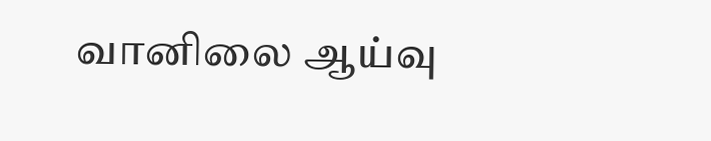வானிலை ஆய்வு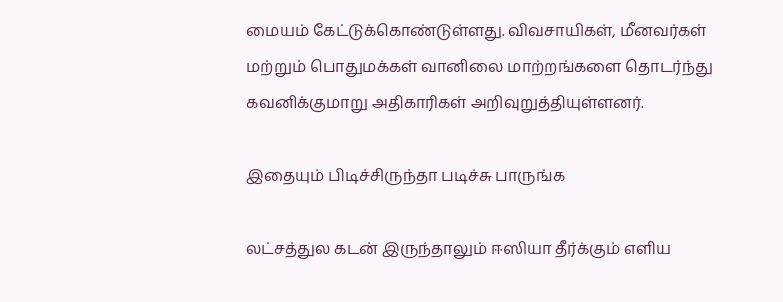மையம் கேட்டுக்கொண்டுள்ளது. விவசாயிகள், மீனவர்கள் மற்றும் பொதுமக்கள் வானிலை மாற்றங்களை தொடர்ந்து கவனிக்குமாறு அதிகாரிகள் அறிவுறுத்தியுள்ளனர்.

இதையும் பிடிச்சிருந்தா படிச்சு பாருங்க

லட்சத்துல கடன் இருந்தாலும் ஈஸியா தீர்க்கும் எளிய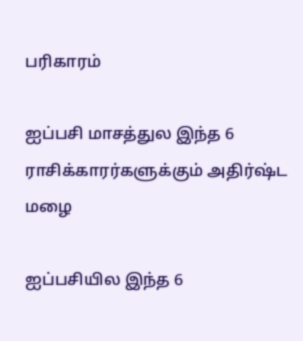பரிகாரம்

ஐப்பசி மாசத்துல இந்த 6 ராசிக்காரர்களுக்கும் அதிர்ஷ்ட மழை

ஐப்பசியில இந்த 6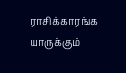ராசிக்காரங்க யாருக்கும்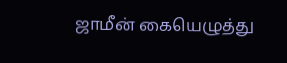ஜாமீன் கையெழுத்து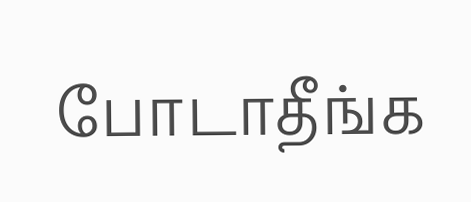போடாதீங்க